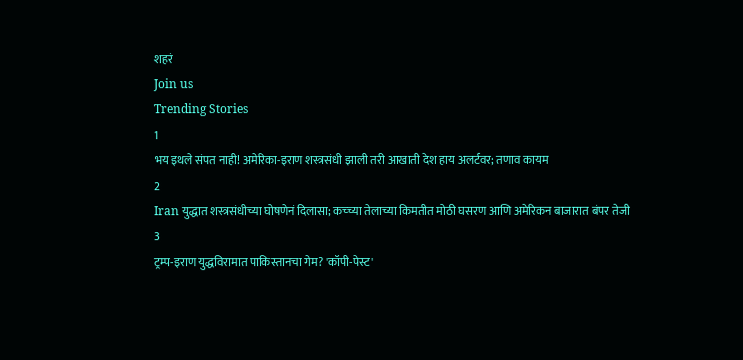शहरं
Join us
Trending Stories
1
भय इथले संपत नाही! अमेरिका-इराण शस्त्रसंधी झाली तरी आखाती देश हाय अलर्टवर; तणाव कायम
2
Iran युद्धात शस्त्रसंधीच्या घोषणेनं दिलासा; कच्च्या तेलाच्या किमतीत मोठी घसरण आणि अमेरिकन बाजारात बंपर तेजी
3
ट्रम्प-इराण युद्धविरामात पाकिस्तानचा गेम? 'कॉपी-पेस्ट'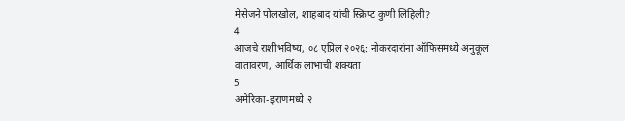मेसेजने पोलखोल, शाहबाद यांची स्क्रिप्ट कुणी लिहिली?
4
आजचे राशीभविष्य, ०८ एप्रिल २०२६: नोकरदारांना ऑफिसमध्ये अनुकूल वातावरण, आर्थिक लाभाची शक्यता
5
अमेरिका-इराणमध्ये २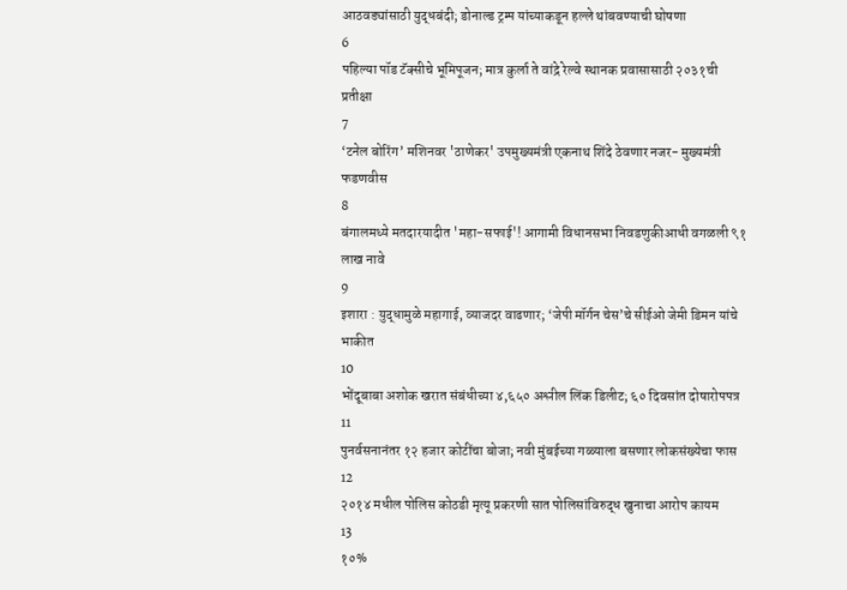आठवड्यांसाठी युद्धबंदी; डोनाल्ड ट्रम्प यांच्याकडून हल्ले थांबवण्याची घोषणा
6
पहिल्या पॉड टॅक्सीचे भूमिपूजन; मात्र कुर्ला ते वांद्रे रेल्वे स्थानक प्रवासासाठी २०३१ची प्रतीक्षा
7
‘टनेल बोरिंग’ मशिनवर 'ठाणेकर' उपमुख्यमंत्री एकनाथ शिंदे ठेवणार नजर- मुख्यमंत्री फडणवीस
8
बंगालमध्ये मतदारयादीत 'महा-सफाई'! आगामी विधानसभा निवडणुकीआधी वगळली ९१ लाख नावे
9
इशारा : युद्धामुळे महागाई, व्याजदर वाढणार; ‘जेपी मॉर्गन चेस’चे सीईओ जेमी डिमन यांचे भाकीत
10
भोंदूबाबा अशोक खरात संबंधीच्या ४,६५० अश्लील लिंक डिलीट; ६० दिवसांत दोषारोपपत्र
11
पुनर्वसनानंतर १२ हजार कोटींचा बोजा; नवी मुंबईच्या गळ्याला बसणार लोकसंख्येचा फास
12
२०१४ मधील पोलिस कोठडी मृत्यू प्रकरणी सात पोलिसांविरुद्ध खुनाचा आरोप कायम
13
१०%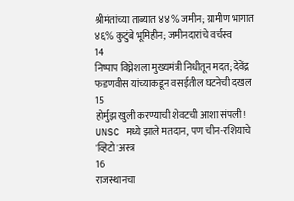श्रीमंतांच्या ताब्यात ४४% जमीन; ग्रामीण भागात ४६% कुटुंबे भूमिहीन; जमीनदारांचे वर्चस्व
14
निष्पाप विघ्नेशला मुख्यमंत्री निधीतून मदत; देवेंद्र फडणवीस यांच्याकडून वसईतील घटनेची दखल
15
होर्मुझ खुली करण्याची शेवटची आशा संपली! UNSC मध्ये झाले मतदान, पण चीन-रशियाचे 'व्हिटो'अस्त्र
16
राजस्थानचा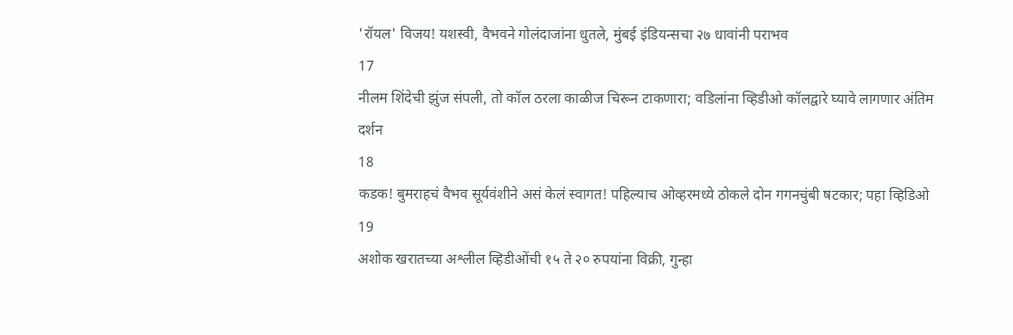'रॉयल' विजय! यशस्वी, वैभवने गोलंदाजांना धुतले, मुंबई इंडियन्सचा २७ धावांनी पराभव
17
नीलम शिंदेची झुंज संपली, तो कॉल ठरला काळीज चिरून टाकणारा; वडिलांना व्हिडीओ कॉलद्वारे घ्यावे लागणार अंतिम दर्शन
18
कडक! बुमराहचं वैभव सूर्यवंशीने असं केलं स्वागत! पहिल्याच ओव्हरमध्ये ठोकले दोन गगनचुंबी षटकार; पहा व्हिडिओ
19
अशोक खरातच्या अश्लील व्हिडीओंची १५ ते २० रुपयांना विक्री, गुन्हा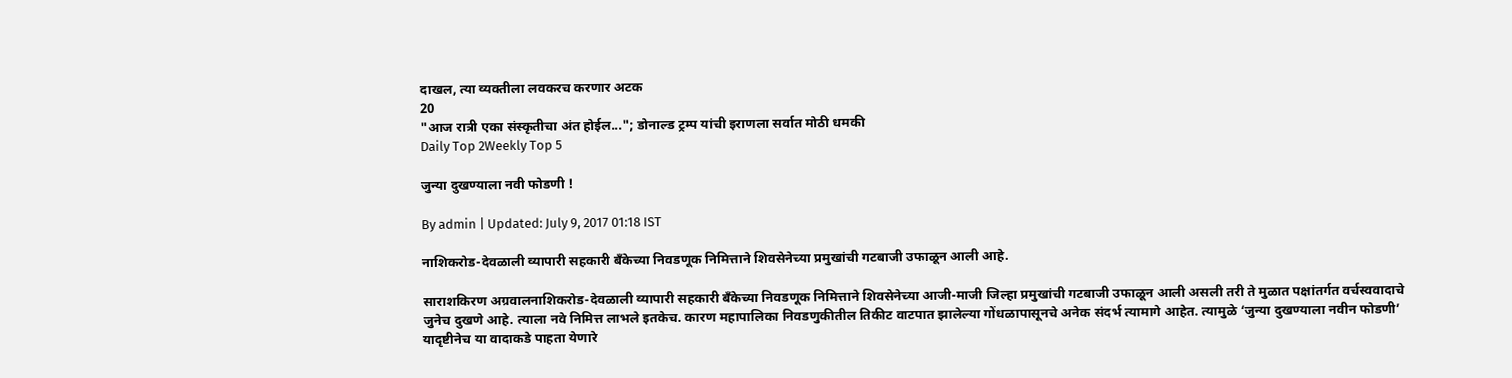दाखल, त्या व्यक्तीला लवकरच करणार अटक
20
"आज रात्री एका संस्कृतीचा अंत होईल..."; डोनाल्ड ट्रम्प यांची इराणला सर्वात मोठी धमकी
Daily Top 2Weekly Top 5

जुन्या दुखण्याला नवी फोडणी !

By admin | Updated: July 9, 2017 01:18 IST

नाशिकरोड-देवळाली व्यापारी सहकारी बँकेच्या निवडणूक निमित्ताने शिवसेनेच्या प्रमुखांची गटबाजी उफाळून आली आहे.

साराशकिरण अग्रवालनाशिकरोड-देवळाली व्यापारी सहकारी बँकेच्या निवडणूक निमित्ताने शिवसेनेच्या आजी-माजी जिल्हा प्रमुखांची गटबाजी उफाळून आली असली तरी ते मुळात पक्षांतर्गत वर्चस्ववादाचे जुनेच दुखणे आहे. त्याला नवे निमित्त लाभले इतकेच. कारण महापालिका निवडणुकीतील तिकीट वाटपात झालेल्या गोंधळापासूनचे अनेक संदर्भ त्यामागे आहेत. त्यामुळे ‘जुन्या दुखण्याला नवीन फोडणी’ यादृष्टीनेच या वादाकडे पाहता येणारे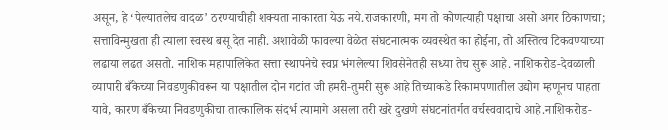असून, हे ‘पेल्यातलेच वादळ’ ठरण्याचीही शक्यता नाकारता येऊ नये.राजकारणी, मग तो कोणत्याही पक्षाचा असो अगर ठिकाणचा; सत्ताविन्मुखता ही त्याला स्वस्थ बसू देत नाही. अशावेळी फावल्या वेळेत संघटनात्मक व्यवस्थेत का होईना, तो अस्तित्व टिकवण्याच्या लढाया लढत असतो. नाशिक महापालिकेत सत्ता स्थापनेचे स्वप्न भंगलेल्या शिवसेनेतही सध्या तेच सुरू आहे. नाशिकरोड-देवळाली व्यापारी बँकेच्या निवडणुकीवरून या पक्षातील दोन गटांत जी हमरी-तुमरी सुरू आहे तिच्याकडे रिकामपणातील उद्योग म्हणूनच पाहता यावे, कारण बँकेच्या निवडणुकीचा तात्कालिक संदर्भ त्यामागे असला तरी खरे दुखणे संघटनांतर्गत वर्चस्ववादाचे आहे.नाशिकरोड-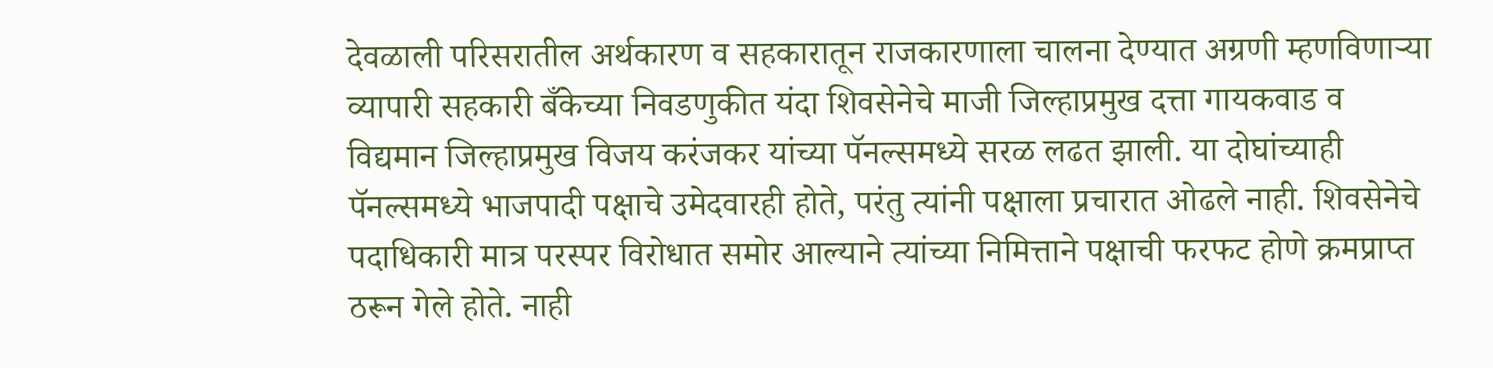देवळाली परिसरातील अर्थकारण व सहकारातून राजकारणाला चालना देण्यात अग्रणी म्हणविणाऱ्या व्यापारी सहकारी बँकेच्या निवडणुकीत यंदा शिवसेनेचे माजी जिल्हाप्रमुख दत्ता गायकवाड व विद्यमान जिल्हाप्रमुख विजय करंजकर यांच्या पॅनल्समध्ये सरळ लढत झाली. या दोघांच्याही पॅनल्समध्ये भाजपादी पक्षाचे उमेदवारही होते, परंतु त्यांनी पक्षाला प्रचारात ओढले नाही. शिवसेनेचे पदाधिकारी मात्र परस्पर विरोधात समोर आल्याने त्यांच्या निमित्ताने पक्षाची फरफट होणे क्रमप्राप्त ठरून गेले होते. नाही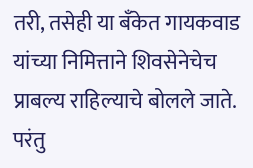तरी, तसेही या बँकेत गायकवाड यांच्या निमित्ताने शिवसेनेचेच प्राबल्य राहिल्याचे बोलले जाते. परंतु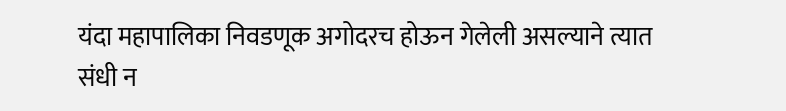यंदा महापालिका निवडणूक अगोदरच होऊन गेलेली असल्याने त्यात संधी न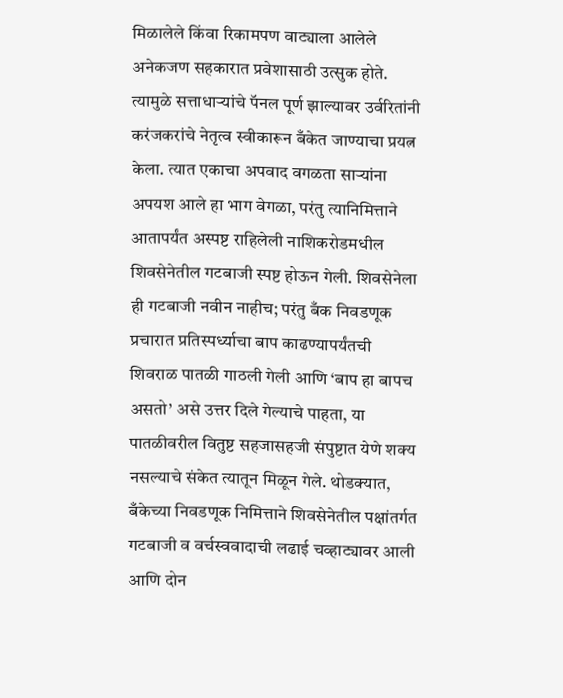मिळालेले किंवा रिकामपण वाट्याला आलेले अनेकजण सहकारात प्रवेशासाठी उत्सुक होते. त्यामुळे सत्ताधाऱ्यांचे पॅनल पूर्ण झाल्यावर उर्वरितांनी करंजकरांचे नेतृत्व स्वीकारून बँकेत जाण्याचा प्रयत्न केला. त्यात एकाचा अपवाद वगळता साऱ्यांना अपयश आले हा भाग वेगळा, परंतु त्यानिमित्ताने आतापर्यंत अस्पष्ट राहिलेली नाशिकरोडमधील शिवसेनेतील गटबाजी स्पष्ट होऊन गेली. शिवसेनेला ही गटबाजी नवीन नाहीच; परंतु बँक निवडणूक प्रचारात प्रतिस्पर्ध्याचा बाप काढण्यापर्यंतची शिवराळ पातळी गाठली गेली आणि ‘बाप हा बापच असतो’ असे उत्तर दिले गेल्याचे पाहता, या पातळीवरील वितुष्ट सहजासहजी संपुष्टात येणे शक्य नसल्याचे संकेत त्यातून मिळून गेले. थोडक्यात, बँकेच्या निवडणूक निमित्ताने शिवसेनेतील पक्षांतर्गत गटबाजी व वर्चस्ववादाची लढाई चव्हाट्यावर आली आणि दोन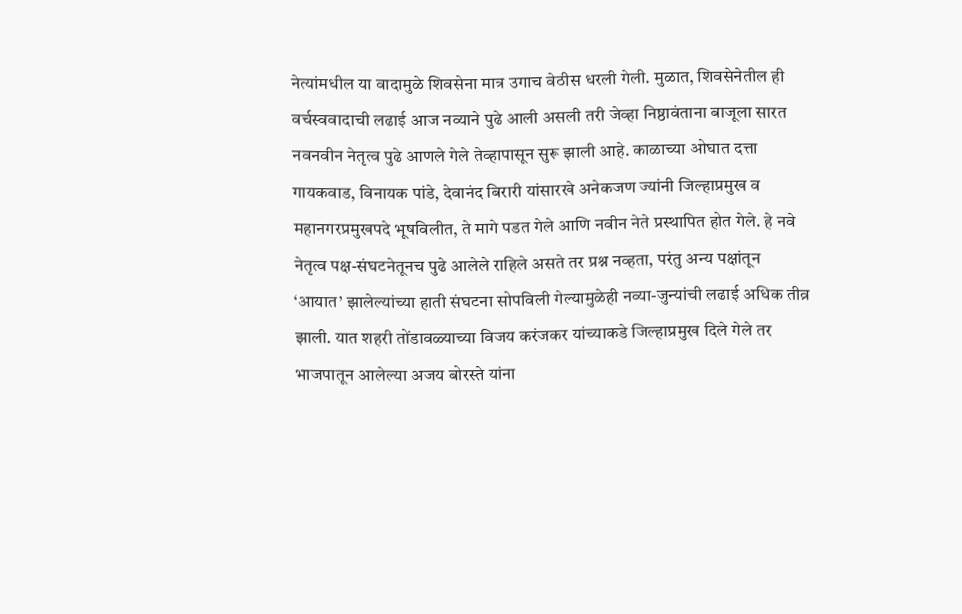नेत्यांमधील या वादामुळे शिवसेना मात्र उगाच वेठीस धरली गेली. मुळात, शिवसेनेतील ही वर्चस्ववादाची लढाई आज नव्याने पुढे आली असली तरी जेव्हा निष्ठावंताना बाजूला सारत नवनवीन नेतृत्व पुढे आणले गेले तेव्हापासून सुरू झाली आहे. काळाच्या ओघात दत्ता गायकवाड, विनायक पांडे, देवानंद बिरारी यांसारखे अनेकजण ज्यांनी जिल्हाप्रमुख व महानगरप्रमुखपदे भूषविलीत, ते मागे पडत गेले आणि नवीन नेते प्रस्थापित होत गेले. हे नवे नेतृत्व पक्ष-संघटनेतूनच पुढे आलेले राहिले असते तर प्रश्न नव्हता, परंतु अन्य पक्षांतून ‘आयात’ झालेल्यांच्या हाती संघटना सोपविली गेल्यामुळेही नव्या-जुन्यांची लढाई अधिक तीव्र झाली. यात शहरी तोंडावळ्याच्या विजय करंजकर यांच्याकडे जिल्हाप्रमुख दिले गेले तर भाजपातून आलेल्या अजय बोरस्ते यांना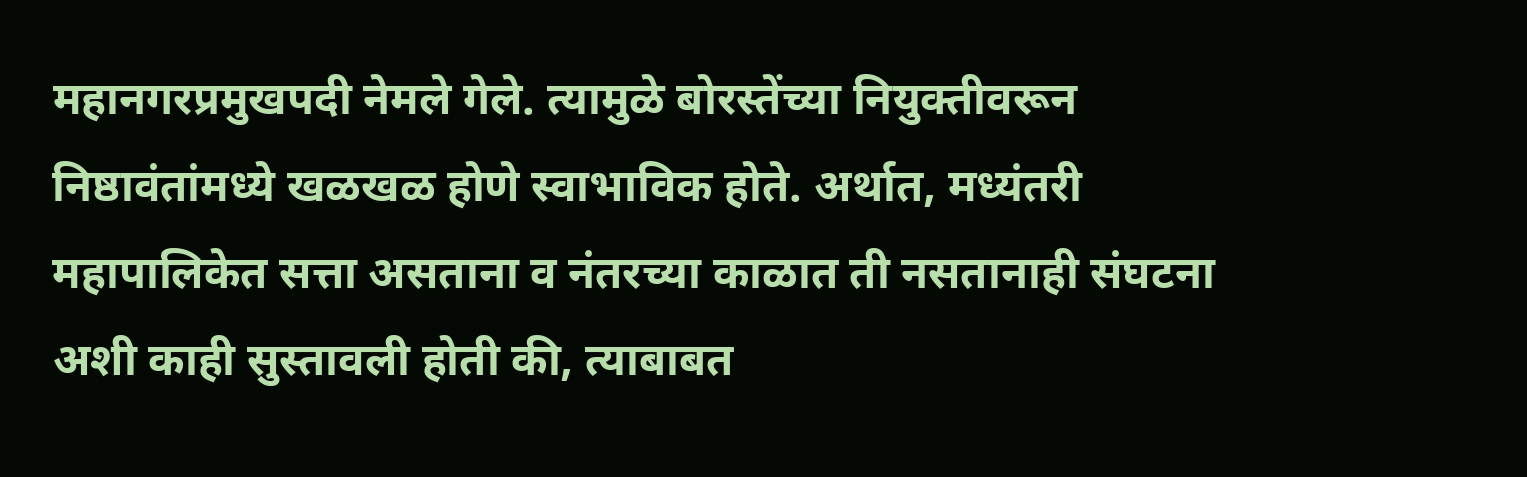महानगरप्रमुखपदी नेमले गेले. त्यामुळे बोरस्तेंच्या नियुक्तीवरून निष्ठावंतांमध्ये खळखळ होणे स्वाभाविक होते. अर्थात, मध्यंतरी महापालिकेत सत्ता असताना व नंतरच्या काळात ती नसतानाही संघटना अशी काही सुस्तावली होती की, त्याबाबत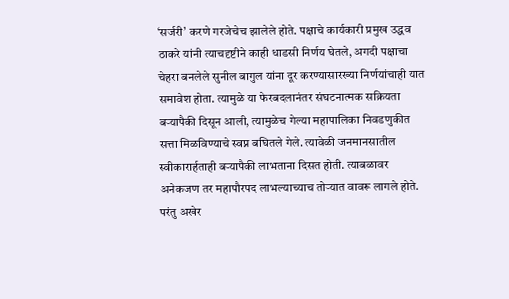‘सर्जरी’ करणे गरजेचेच झालेले होते. पक्षाचे कार्यकारी प्रमुख उद्धव ठाकरे यांनी त्याचदृष्टीने काही धाडसी निर्णय घेतले, अगदी पक्षाचा चेहरा बनलेले सुनील बागुल यांना दूर करण्यासारख्या निर्णयांचाही यात समावेश होता. त्यामुळे या फेरबदलानंतर संघटनात्मक सक्रियता बऱ्यापैकी दिसून आली, त्यामुळेच गेल्या महापालिका निवडणुकीत सत्ता मिळविण्याचे स्वप्न बघितले गेले. त्यावेळी जनमानसातील स्वीकारार्हताही बऱ्यापैकी लाभताना दिसत होती. त्याबळावर अनेकजण तर महापौरपद लाभल्याच्याच तोऱ्यात वावरू लागले होते. परंतु अखेर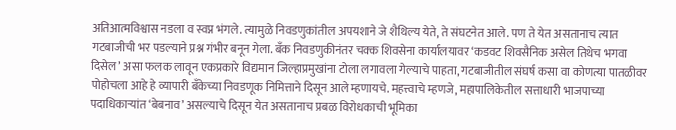अतिआत्मविश्वास नडला व स्वप्न भंगले. त्यामुळे निवडणुकांतील अपयशाने जे शैथिल्य येते, ते संघटनेत आले. पण ते येत असतानाच त्यात गटबाजीची भर पडल्याने प्रश्न गंभीर बनून गेला. बँक निवडणुकीनंतर चक्क शिवसेना कार्यालयावर ‘कडवट शिवसैनिक असेल तिथेच भगवा दिसेल’ असा फलक लावून एकप्रकारे विद्यमान जिल्हाप्रमुखांना टोला लगावला गेल्याचे पाहता, गटबाजीतील संघर्ष कसा वा कोणत्या पातळीवर पोहोचला आहे हे व्यापारी बँकेच्या निवडणूक निमित्ताने दिसून आले म्हणायचे. महत्त्वाचे म्हणजे, महापालिकेतील सत्ताधारी भाजपाच्या पदाधिकाऱ्यांत ‘बेबनाव’ असल्याचे दिसून येत असतानाच प्रबळ विरोधकाची भूमिका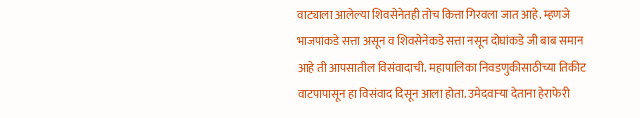वाट्याला आलेल्या शिवसेनेतही तोच कित्ता गिरवला जात आहे. म्हणजे भाजपाकडे सत्ता असून व शिवसेनेकडे सत्ता नसून दोघांकडे जी बाब समान आहे ती आपसातील विसंवादाची. महापालिका निवडणुकीसाठीच्या तिकीट वाटपापासून हा विसंवाद दिसून आला होता. उमेदवाऱ्या देताना हेराफेरी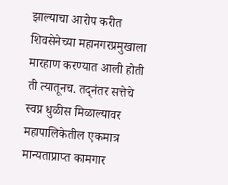झाल्याचा आरोप करीत शिवसेनेच्या महानगरप्रमुखाला मारहाण करण्यात आली होती ती त्यातूनच. तद्नंतर सत्तेचे स्वप्न धुळीस मिळाल्यावर महापालिकेतील एकमात्र मान्यताप्राप्त कामगार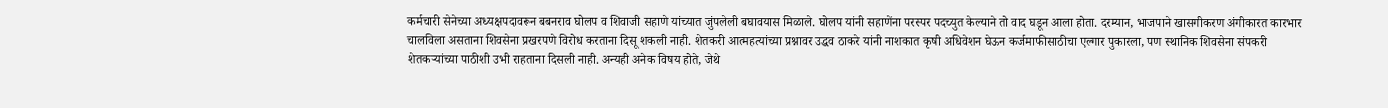कर्मचारी सेनेच्या अध्यक्षपदावरून बबनराव घोलप व शिवाजी सहाणे यांच्यात जुंपलेली बघावयास मिळाले. घोलप यांनी सहाणेंना परस्पर पदच्युत केल्याने तो वाद घडून आला होता. दरम्यान, भाजपाने खासगीकरण अंगीकारत कारभार चालविला असताना शिवसेना प्रखरपणे विरोध करताना दिसू शकली नाही. शेतकरी आत्महत्यांच्या प्रश्नावर उद्धव ठाकरे यांनी नाशकात कृषी अधिवेशन घेऊन कर्जमाफीसाठीचा एल्गार पुकारला, पण स्थानिक शिवसेना संपकरी शेतकऱ्यांच्या पाठीशी उभी राहताना दिसली नाही. अन्यही अनेक विषय होते, जेथे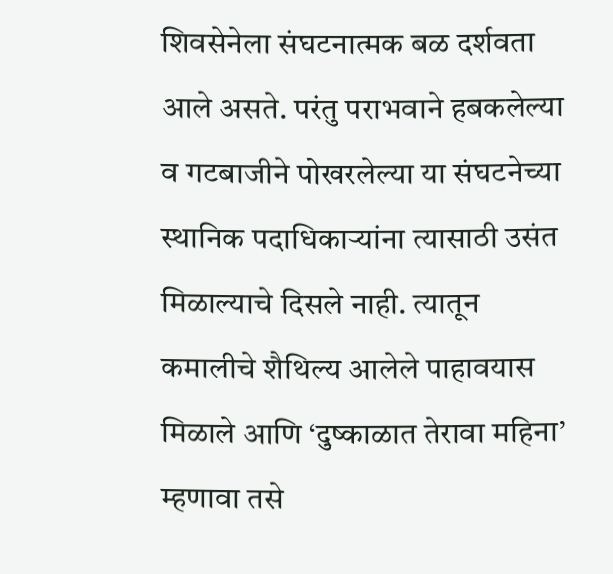शिवसेनेला संघटनात्मक बळ दर्शवता आले असते. परंतु पराभवाने हबकलेल्या व गटबाजीने पोखरलेल्या या संघटनेच्या स्थानिक पदाधिकाऱ्यांना त्यासाठी उसंत मिळाल्याचे दिसले नाही. त्यातून कमालीचे शैथिल्य आलेले पाहावयास मिळाले आणि ‘दुष्काळात तेरावा महिना’ म्हणावा तसे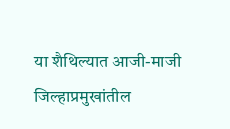या शैथिल्यात आजी-माजी जिल्हाप्रमुखांतील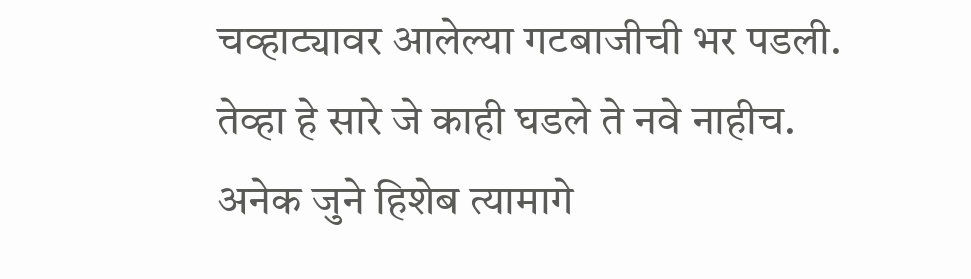चव्हाट्यावर आलेल्या गटबाजीची भर पडली. तेव्हा हे सारे जे काही घडले ते नवे नाहीच. अनेक जुने हिशेब त्यामागे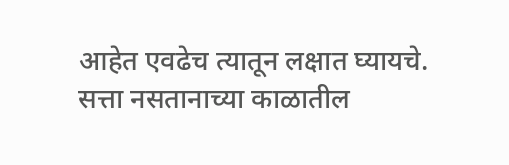आहेत एवढेच त्यातून लक्षात घ्यायचे. सत्ता नसतानाच्या काळातील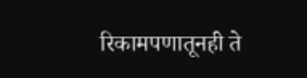रिकामपणातूनही ते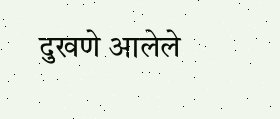दुखणे आलेले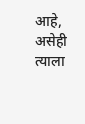आहे, असेही त्याला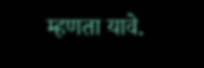म्हणता यावे.